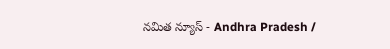నమిత న్యూస్ - Andhra Pradesh /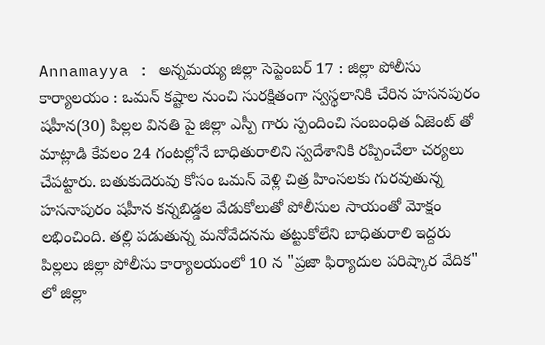Annamayya : అన్నమయ్య జిల్లా సెప్టెంబర్ 17 : జిల్లా పోలీసు కార్యాలయం : ఒమన్ కష్టాల నుంచి సురక్షితంగా స్వస్థలానికి చేరిన హసనపురం షహీన(30) పిల్లల వినతి పై జిల్లా ఎస్పీ గారు స్పందించి సంబంధిత ఏజెంట్ తో మాట్లాడి కేవలం 24 గంటల్లోనే బాధితురాలిని స్వదేశానికి రప్పించేలా చర్యలు చేపట్టారు. బతుకుదెరువు కోసం ఒమన్ వెళ్లి చిత్ర హింసలకు గురవుతున్న హసనాపురం షహీన కన్నబిడ్డల వేడుకోలుతో పోలీసుల సాయంతో మోక్షం లభించింది. తల్లి పడుతున్న మనోవేదనను తట్టుకోలేని బాధితురాలి ఇద్దరు పిల్లలు జిల్లా పోలీసు కార్యాలయంలో 10 న "ప్రజా ఫిర్యాదుల పరిష్కార వేదిక" లో జిల్లా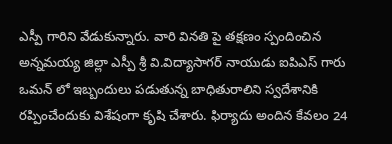ఎస్పీ గారిని వేడుకున్నారు. వారి వినతి పై తక్షణం స్పందించిన అన్నమయ్య జిల్లా ఎస్పీ శ్రీ వి.విద్యాసాగర్ నాయుడు ఐపిఎస్ గారు ఒమన్ లో ఇబ్బందులు పడుతున్న బాధితురాలిని స్వదేశానికి రప్పించేందుకు విశేషంగా కృషి చేశారు. ఫిర్యాదు అందిన కేవలం 24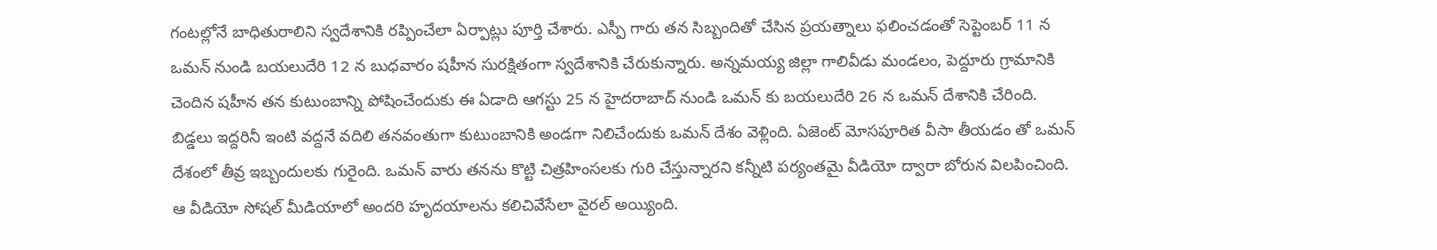గంటల్లోనే బాధితురాలిని స్వదేశానికి రప్పించేలా ఏర్పాట్లు పూర్తి చేశారు. ఎస్పీ గారు తన సిబ్బందితో చేసిన ప్రయత్నాలు ఫలించడంతో సెప్టెంబర్ 11 న ఒమన్ నుండి బయలుదేరి 12 న బుధవారం షహీన సురక్షితంగా స్వదేశానికి చేరుకున్నారు. అన్నమయ్య జిల్లా గాలివీడు మండలం, పెద్దూరు గ్రామానికి చెందిన షహీన తన కుటుంబాన్ని పోషించేందుకు ఈ ఏడాది ఆగస్టు 25 న హైదరాబాద్ నుండి ఒమన్ కు బయలుదేరి 26 న ఒమన్ దేశానికి చేరింది.
బిడ్డలు ఇద్దరినీ ఇంటి వద్దనే వదిలి తనవంతుగా కుటుంబానికి అండగా నిలిచేందుకు ఒమన్ దేశం వెళ్లింది. ఏజెంట్ మోసపూరిత వీసా తీయడం తో ఒమన్ దేశంలో తీవ్ర ఇబ్బందులకు గురైంది. ఒమన్ వారు తనను కొట్టి చిత్రహింసలకు గురి చేస్తున్నారని కన్నీటి పర్యంతమై వీడియో ద్వారా బోరున విలపించింది. ఆ వీడియో సోషల్ మీడియాలో అందరి హృదయాలను కలిచివేసేలా వైరల్ అయ్యింది.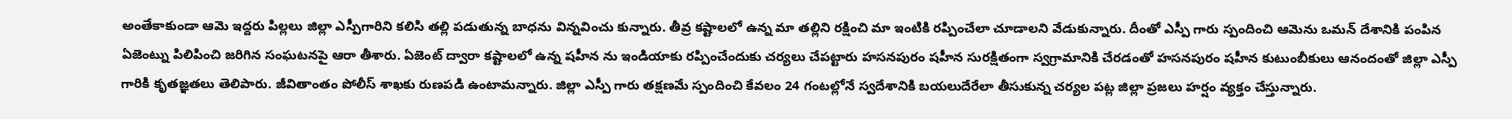అంతేకాకుండా ఆమె ఇద్దరు పిల్లలు జిల్లా ఎస్పీగారిని కలిసి తల్లి పడుతున్న బాధను విన్నవించు కున్నారు. తీవ్ర కష్టాలలో ఉన్న మా తల్లిని రక్షించి మా ఇంటికి రప్పించేలా చూడాలని వేడుకున్నారు. దీంతో ఎస్పీ గారు స్పందించి ఆమెను ఒమన్ దేశానికి పంపిన ఏజెంట్ను పిలిపించి జరిగిన సంఘటనపై ఆరా తీశారు. ఏజెంట్ ద్వారా కష్టాలలో ఉన్న షహీన ను ఇండియాకు రప్పించేందుకు చర్యలు చేపట్టారు హసనపురం షహీన సురక్షితంగా స్వగ్రామానికి చేరడంతో హసనపురం షహీన కుటుంబీకులు ఆనందంతో జిల్లా ఎస్పీ గారికి కృతజ్ఞతలు తెలిపారు. జీవితాంతం పోలీస్ శాఖకు రుణపడి ఉంటామన్నారు. జిల్లా ఎస్పీ గారు తక్షణమే స్పందించి కేవలం 24 గంటల్లోనే స్వదేశానికి బయలుదేరేలా తీసుకున్న చర్యల పట్ల జిల్లా ప్రజలు హర్షం వ్యక్తం చేస్తున్నారు.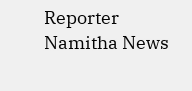Reporter
Namitha News